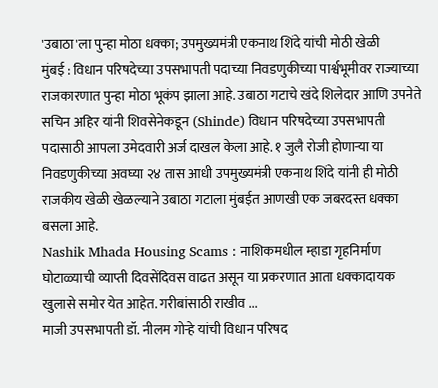'उबाठा'ला पुन्हा मोठा धक्का; उपमुख्यमंत्री एकनाथ शिंदे यांची मोठी खेळी
मुंबई : विधान परिषदेच्या उपसभापती पदाच्या निवडणुकीच्या पार्श्वभूमीवर राज्याच्या राजकारणात पुन्हा मोठा भूकंप झाला आहे. उबाठा गटाचे खंदे शिलेदार आणि उपनेते सचिन अहिर यांनी शिवसेनेकडून (Shinde) विधान परिषदेच्या उपसभापती पदासाठी आपला उमेदवारी अर्ज दाखल केला आहे. १ जुलै रोजी होणाऱ्या या निवडणुकीच्या अवघ्या २४ तास आधी उपमुख्यमंत्री एकनाथ शिंदे यांनी ही मोठी राजकीय खेळी खेळल्याने उबाठा गटाला मुंबईत आणखी एक जबरदस्त धक्का बसला आहे.
Nashik Mhada Housing Scams : नाशिकमधील म्हाडा गृहनिर्माण घोटाळ्याची व्याप्ती दिवसेंदिवस वाढत असून या प्रकरणात आता धक्कादायक खुलासे समोर येत आहेत. गरीबांसाठी राखीव ...
माजी उपसभापती डॉ. नीलम गोऱ्हे यांची विधान परिषद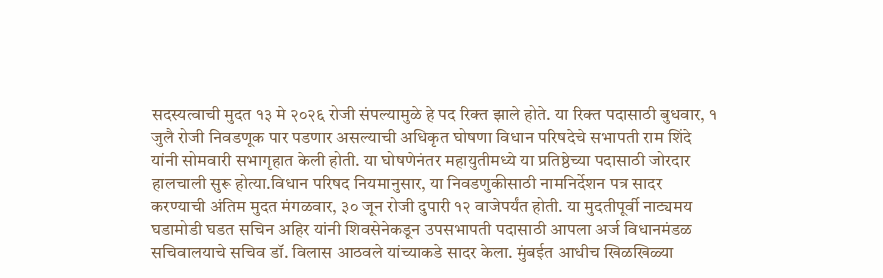सदस्यत्वाची मुदत १३ मे २०२६ रोजी संपल्यामुळे हे पद रिक्त झाले होते. या रिक्त पदासाठी बुधवार, १ जुलै रोजी निवडणूक पार पडणार असल्याची अधिकृत घोषणा विधान परिषदेचे सभापती राम शिंदे यांनी सोमवारी सभागृहात केली होती. या घोषणेनंतर महायुतीमध्ये या प्रतिष्ठेच्या पदासाठी जोरदार हालचाली सुरू होत्या.विधान परिषद नियमानुसार, या निवडणुकीसाठी नामनिर्देशन पत्र सादर करण्याची अंतिम मुदत मंगळवार, ३० जून रोजी दुपारी १२ वाजेपर्यंत होती. या मुदतीपूर्वी नाट्यमय घडामोडी घडत सचिन अहिर यांनी शिवसेनेकडून उपसभापती पदासाठी आपला अर्ज विधानमंडळ सचिवालयाचे सचिव डॉ. विलास आठवले यांच्याकडे सादर केला. मुंबईत आधीच खिळखिळ्या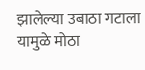झालेल्या उबाठा गटाला यामुळे मोठा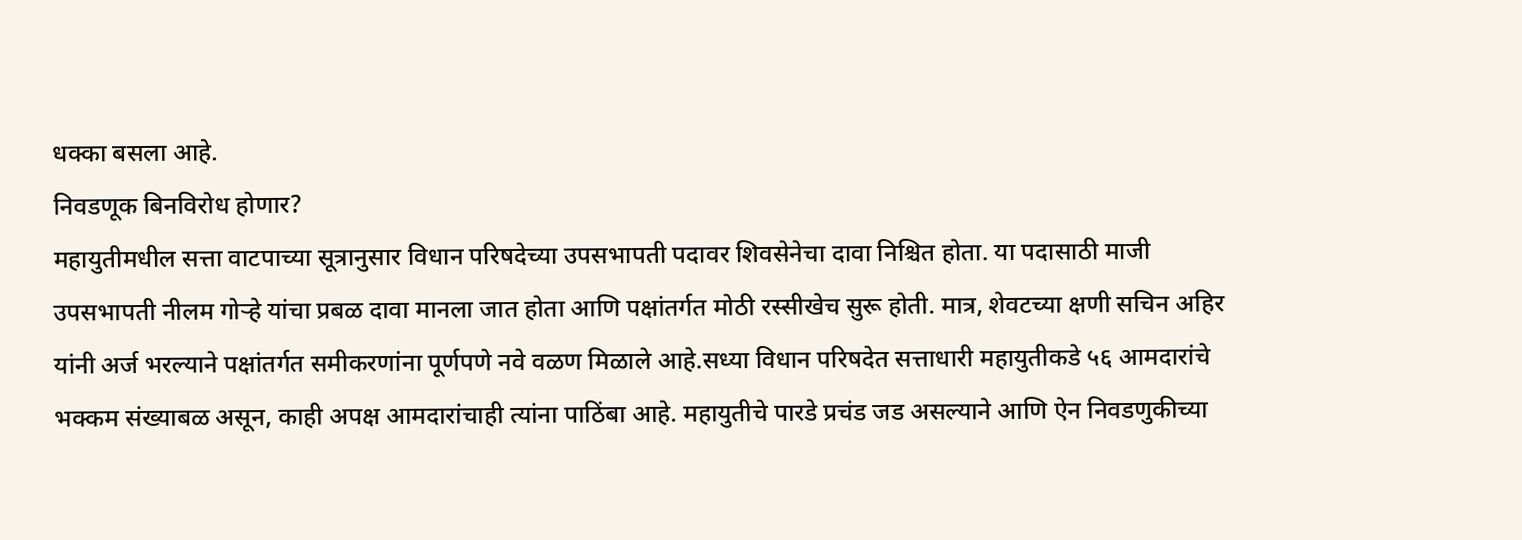धक्का बसला आहे.
निवडणूक बिनविरोध होणार?
महायुतीमधील सत्ता वाटपाच्या सूत्रानुसार विधान परिषदेच्या उपसभापती पदावर शिवसेनेचा दावा निश्चित होता. या पदासाठी माजी उपसभापती नीलम गोऱ्हे यांचा प्रबळ दावा मानला जात होता आणि पक्षांतर्गत मोठी रस्सीखेच सुरू होती. मात्र, शेवटच्या क्षणी सचिन अहिर यांनी अर्ज भरल्याने पक्षांतर्गत समीकरणांना पूर्णपणे नवे वळण मिळाले आहे.सध्या विधान परिषदेत सत्ताधारी महायुतीकडे ५६ आमदारांचे भक्कम संख्याबळ असून, काही अपक्ष आमदारांचाही त्यांना पाठिंबा आहे. महायुतीचे पारडे प्रचंड जड असल्याने आणि ऐन निवडणुकीच्या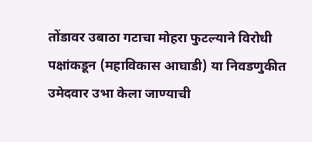तोंडावर उबाठा गटाचा मोहरा फुटल्याने विरोधी पक्षांकडून (महाविकास आघाडी) या निवडणुकीत उमेदवार उभा केला जाण्याची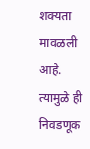शक्यता मावळली आहे. त्यामुळे ही निवडणूक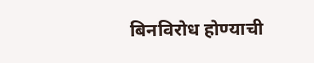बिनविरोध होण्याची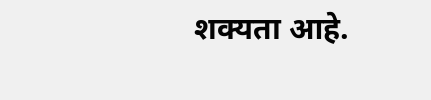शक्यता आहे.